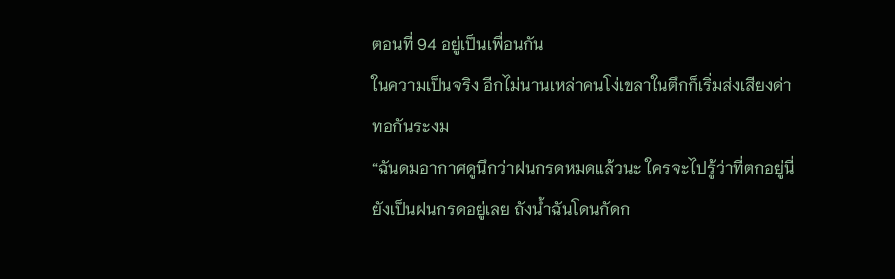ตอนที่ 94 อยู่เป็นเพื่อนกัน
ในความเป็นจริง อีกไม่นานเหล่าคนโง่เขลาในตึกก็เริ่มส่งเสียงด่าทอกันระงม
“ฉันดมอากาศดูนึกว่าฝนกรดหมดแล้วนะ ใครจะไปรู้ว่าที่ตกอยู่นี่ยังเป็นฝนกรดอยู่เลย ถังน้ำฉันโดนกัดก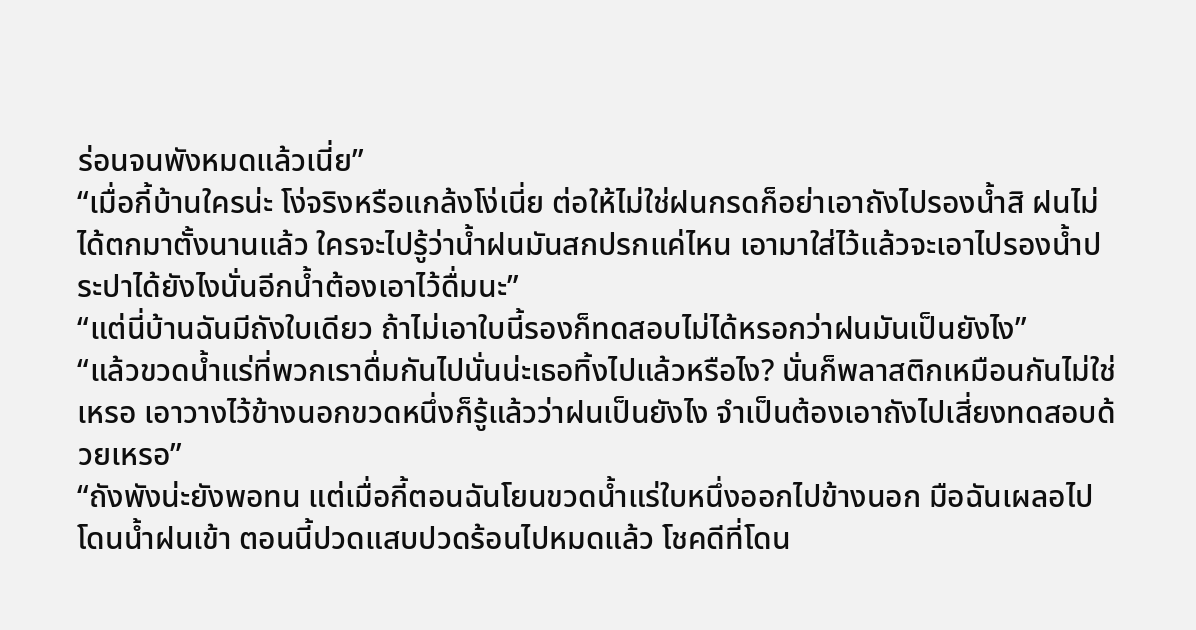ร่อนจนพังหมดแล้วเนี่ย”
“เมื่อกี้บ้านใครน่ะ โง่จริงหรือแกล้งโง่เนี่ย ต่อให้ไม่ใช่ฝนกรดก็อย่าเอาถังไปรองน้ำสิ ฝนไม่ได้ตกมาตั้งนานแล้ว ใครจะไปรู้ว่าน้ำฝนมันสกปรกแค่ไหน เอามาใส่ไว้แล้วจะเอาไปรองน้ำประปาได้ยังไงนั่นอีกน้ำต้องเอาไว้ดื่มนะ”
“แต่นี่บ้านฉันมีถังใบเดียว ถ้าไม่เอาใบนี้รองก็ทดสอบไม่ได้หรอกว่าฝนมันเป็นยังไง”
“แล้วขวดน้ำแร่ที่พวกเราดื่มกันไปนั่นน่ะเธอทิ้งไปแล้วหรือไง? นั่นก็พลาสติกเหมือนกันไม่ใช่เหรอ เอาวางไว้ข้างนอกขวดหนึ่งก็รู้แล้วว่าฝนเป็นยังไง จำเป็นต้องเอาถังไปเสี่ยงทดสอบด้วยเหรอ”
“ถังพังน่ะยังพอทน แต่เมื่อกี้ตอนฉันโยนขวดน้ำแร่ใบหนึ่งออกไปข้างนอก มือฉันเผลอไปโดนน้ำฝนเข้า ตอนนี้ปวดแสบปวดร้อนไปหมดแล้ว โชคดีที่โดน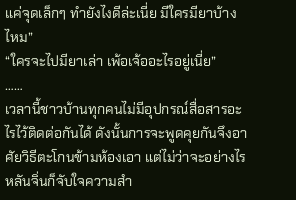แค่จุดเล็กๆ ทำยังไงดีล่ะเนี่ย มีใครมียาบ้างไหม”
“ใครจะไปมียาเล่า เพ้อเจ้ออะไรอยู่เนี่ย”
……
เวลานี้ชาวบ้านทุกคนไม่มีอุปกรณ์สื่อสารอะไรไว้ติดต่อกันได้ ดังนั้นการจะพูดคุยกันจึงอาศัยวิธีตะโกนข้ามห้องเอา แต่ไม่ว่าจะอย่างไร หลันจิ่นก็จับใจความสำ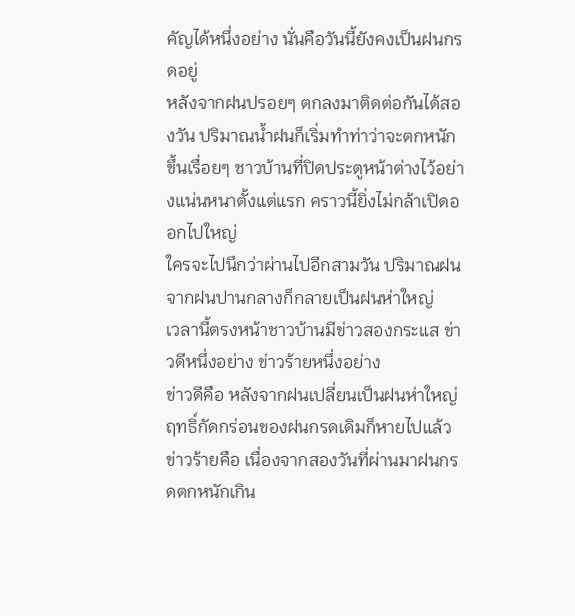คัญได้หนึ่งอย่าง นั่นคือวันนี้ยังคงเป็นฝนกรดอยู่
หลังจากฝนปรอยๆ ตกลงมาติดต่อกันได้สองวัน ปริมาณน้ำฝนก็เริ่มทำท่าว่าจะตกหนักขึ้นเรื่อยๆ ชาวบ้านที่ปิดประตูหน้าต่างไว้อย่างแน่นหนาตั้งแต่แรก คราวนี้ยิ่งไม่กล้าเปิดออกไปใหญ่
ใครจะไปนึกว่าผ่านไปอีกสามวัน ปริมาณฝนจากฝนปานกลางก็กลายเป็นฝนห่าใหญ่
เวลานี้ตรงหน้าชาวบ้านมีข่าวสองกระแส ข่าวดีหนึ่งอย่าง ข่าวร้ายหนึ่งอย่าง
ข่าวดีคือ หลังจากฝนเปลี่ยนเป็นฝนห่าใหญ่ ฤทธิ์กัดกร่อนของฝนกรดเดิมก็หายไปแล้ว
ข่าวร้ายคือ เนื่องจากสองวันที่ผ่านมาฝนกรดตกหนักเกิน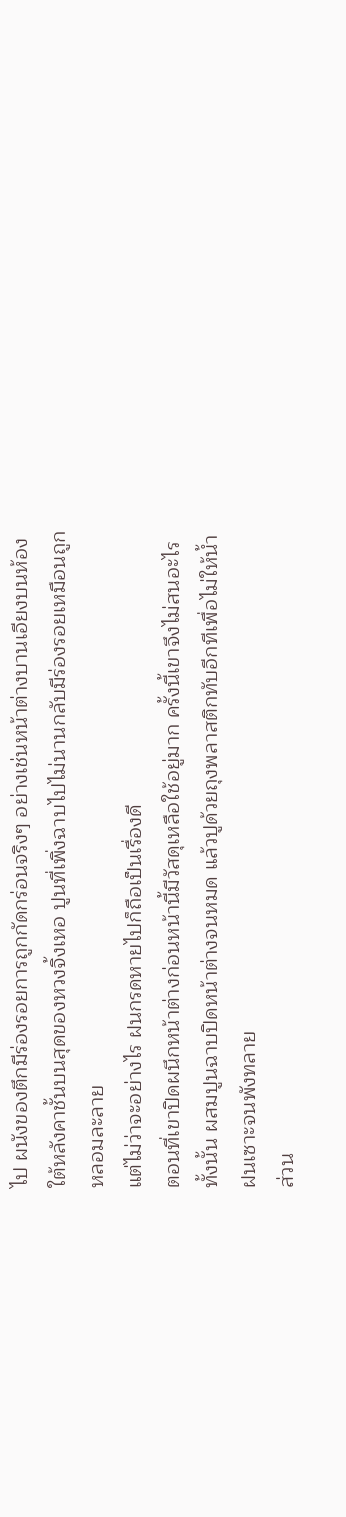ไป ผนังของตึกมีร่องรอยการถูกกัดกร่อนจริงๆ อย่างเช่นหน้าต่างบานเอียงบนห้องใต้หลังคาชั้นบนสุดของหวงจิ้งเหอ ปูนที่เพิ่งฉาบไปไม่นานกลับมีร่องรอยเหมือนถูกหลอมละลาย
แต่ไม่ว่าจะอย่างไร ฝนกรดหายไปก็ถือเป็นเรื่องดี
ตอนที่เขาปิดผนึกหน้าต่างก่อนหน้านี้มีวัสดุเหลือใช้อยู่มาก ครั้งนี้เขาจึงไม่สนอะไรทั้งนั้น ผสมปูนฉาบปิดหน้าต่างจนหมด แล้วปูด้วยถุงพลาสติกทับอีกทีเพื่อไม่ให้น้ำฝนเซาะจนพังทลาย
ส่วน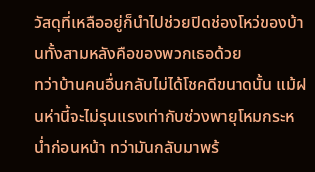วัสดุที่เหลืออยู่ก็นำไปช่วยปิดช่องโหว่ของบ้านทั้งสามหลังคือของพวกเธอด้วย
ทว่าบ้านคนอื่นกลับไม่ได้โชคดีขนาดนั้น แม้ฝนห่านี้จะไม่รุนแรงเท่ากับช่วงพายุโหมกระหน่ำก่อนหน้า ทว่ามันกลับมาพร้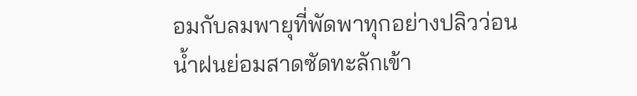อมกับลมพายุที่พัดพาทุกอย่างปลิวว่อน น้ำฝนย่อมสาดซัดทะลักเข้า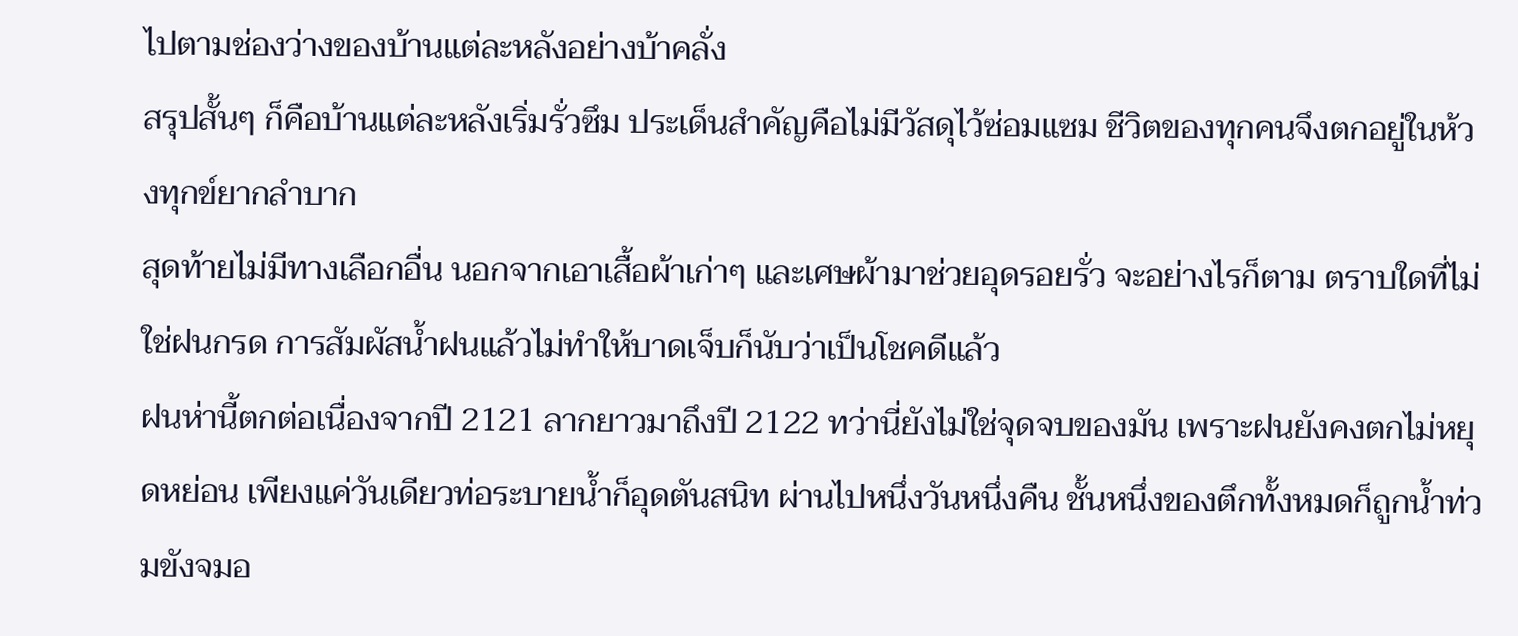ไปตามช่องว่างของบ้านแต่ละหลังอย่างบ้าคลั่ง
สรุปสั้นๆ ก็คือบ้านแต่ละหลังเริ่มรั่วซึม ประเด็นสำคัญคือไม่มีวัสดุไว้ซ่อมแซม ชีวิตของทุกคนจึงตกอยู่ในห้วงทุกข์ยากลำบาก
สุดท้ายไม่มีทางเลือกอื่น นอกจากเอาเสื้อผ้าเก่าๆ และเศษผ้ามาช่วยอุดรอยรั่ว จะอย่างไรก็ตาม ตราบใดที่ไม่ใช่ฝนกรด การสัมผัสน้ำฝนแล้วไม่ทำให้บาดเจ็บก็นับว่าเป็นโชคดีแล้ว
ฝนห่านี้ตกต่อเนื่องจากปี 2121 ลากยาวมาถึงปี 2122 ทว่านี่ยังไม่ใช่จุดจบของมัน เพราะฝนยังคงตกไม่หยุดหย่อน เพียงแค่วันเดียวท่อระบายน้ำก็อุดตันสนิท ผ่านไปหนึ่งวันหนึ่งคืน ชั้นหนึ่งของตึกทั้งหมดก็ถูกน้ำท่วมขังจมอ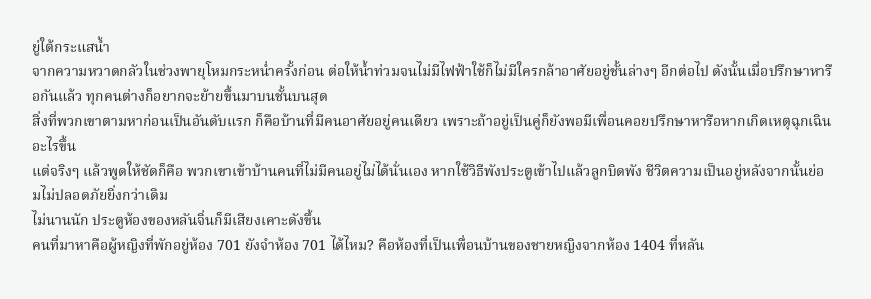ยู่ใต้กระแสน้ำ
จากความหวาดกลัวในช่วงพายุโหมกระหน่ำครั้งก่อน ต่อให้น้ำท่วมจนไม่มีไฟฟ้าใช้ก็ไม่มีใครกล้าอาศัยอยู่ชั้นล่างๆ อีกต่อไป ดังนั้นเมื่อปรึกษาหารือกันแล้ว ทุกคนต่างก็อยากจะย้ายขึ้นมาบนชั้นบนสุด
สิ่งที่พวกเขาตามหาก่อนเป็นอันดับแรก ก็คือบ้านที่มีคนอาศัยอยู่คนเดียว เพราะถ้าอยู่เป็นคู่ก็ยังพอมีเพื่อนคอยปรึกษาหารือหากเกิดเหตุฉุกเฉินอะไรขึ้น
แต่จริงๆ แล้วพูดให้ชัดก็คือ พวกเขาเข้าบ้านคนที่ไม่มีคนอยู่ไม่ได้นั่นเอง หากใช้วิธีพังประตูเข้าไปแล้วลูกบิดพัง ชีวิตความเป็นอยู่หลังจากนั้นย่อมไม่ปลอดภัยยิ่งกว่าเดิม
ไม่นานนัก ประตูห้องของหลันจิ่นก็มีเสียงเคาะดังขึ้น
คนที่มาหาคือผู้หญิงที่พักอยู่ห้อง 701 ยังจำห้อง 701 ได้ไหม? คือห้องที่เป็นเพื่อนบ้านของชายหญิงจากห้อง 1404 ที่หลัน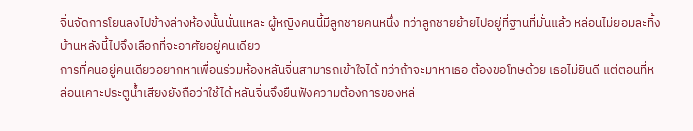จิ่นจัดการโยนลงไปข้างล่างห้องนั้นนั่นแหละ ผู้หญิงคนนี้มีลูกชายคนหนึ่ง ทว่าลูกชายย้ายไปอยู่ที่ฐานที่มั่นแล้ว หล่อนไม่ยอมละทิ้งบ้านหลังนี้ไปจึงเลือกที่จะอาศัยอยู่คนเดียว
การที่คนอยู่คนเดียวอยากหาเพื่อนร่วมห้องหลันจิ่นสามารถเข้าใจได้ ทว่าถ้าจะมาหาเธอ ต้องขอโทษด้วย เธอไม่ยินดี แต่ตอนที่หล่อนเคาะประตูน้ำเสียงยังถือว่าใช้ได้ หลันจิ่นจึงยืนฟังความต้องการของหล่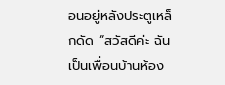อนอยู่หลังประตูเหล็กดัด “สวัสดีค่ะ ฉันเป็นเพื่อนบ้านห้อง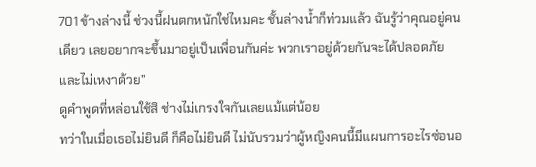701 ข้างล่างนี้ ช่วงนี้ฝนตกหนักใช่ไหมคะ ชั้นล่างน้ำก็ท่วมแล้ว ฉันรู้ว่าคุณอยู่คนเดียว เลยอยากจะขึ้นมาอยู่เป็นเพื่อนกันค่ะ พวกเราอยู่ด้วยกันจะได้ปลอดภัยและไม่เหงาด้วย”
ดูคำพูดที่หล่อนใช้สิ ช่างไม่เกรงใจกันเลยแม้แต่น้อย
ทว่าในเมื่อเธอไม่ยินดี ก็คือไม่ยินดี ไม่นับรวมว่าผู้หญิงคนนี้มีแผนการอะไรซ่อนอ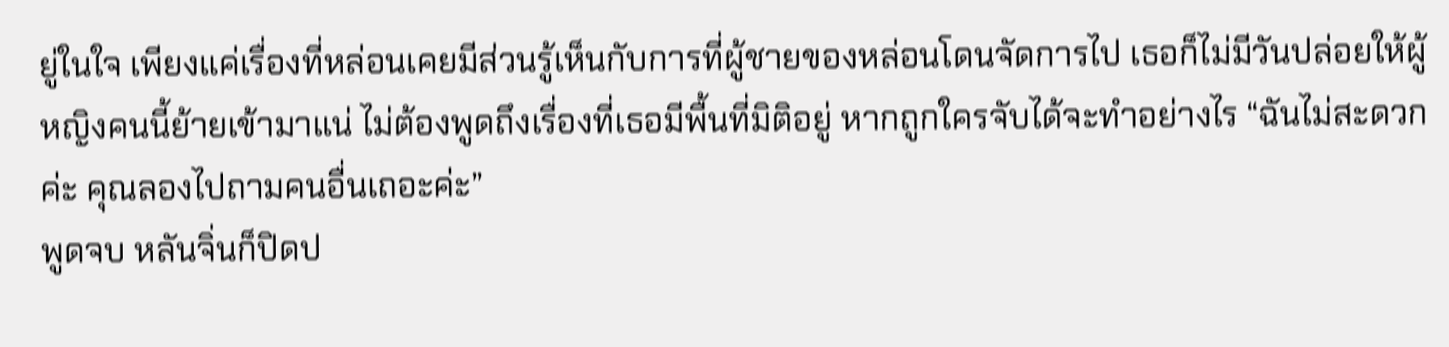ยู่ในใจ เพียงแค่เรื่องที่หล่อนเคยมีส่วนรู้เห็นกับการที่ผู้ชายของหล่อนโดนจัดการไป เธอก็ไม่มีวันปล่อยให้ผู้หญิงคนนี้ย้ายเข้ามาแน่ ไม่ต้องพูดถึงเรื่องที่เธอมีพื้นที่มิติอยู่ หากถูกใครจับได้จะทำอย่างไร “ฉันไม่สะดวกค่ะ คุณลองไปถามคนอื่นเถอะค่ะ”
พูดจบ หลันจิ่นก็ปิดป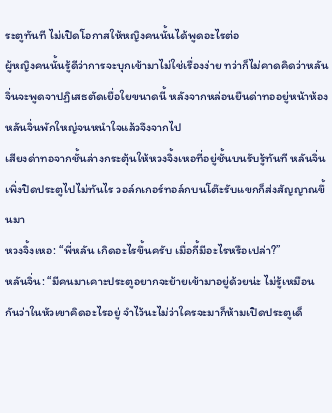ระตูทันที ไม่เปิดโอกาสให้หญิงคนนั้นได้พูดอะไรต่อ
ผู้หญิงคนนั้นรู้ดีว่าการจะบุกเข้ามาไม่ใช่เรื่องง่าย ทว่าก็ไม่คาดคิดว่าหลันจิ่นจะพูดจาปฏิเสธตัดเยื่อใยขนาดนี้ หลังจากหล่อนยืนด่าทออยู่หน้าห้องหลันจิ่นพักใหญ่จนหนำใจแล้วจึงจากไป
เสียงด่าทอจากชั้นล่างกระตุ้นให้หวงจิ้งเหอที่อยู่ชั้นบนรับรู้ทันที หลันจิ่นเพิ่งปิดประตูไปไม่ทันไร วอล์กเกอร์ทอล์กบนโต๊ะรับแขกก็ส่งสัญญาณขึ้นมา
หวงจิ้งเหอ: “พี่หลัน เกิดอะไรขึ้นครับ เมื่อกี้มีอะไรหรือเปล่า?”
หลันจิ่น: “มีคนมาเคาะประตูอยากจะย้ายเข้ามาอยู่ด้วยน่ะ ไม่รู้เหมือนกันว่าในหัวเขาคิดอะไรอยู่ จำไว้นะไม่ว่าใครจะมาก็ห้ามเปิดประตูเด็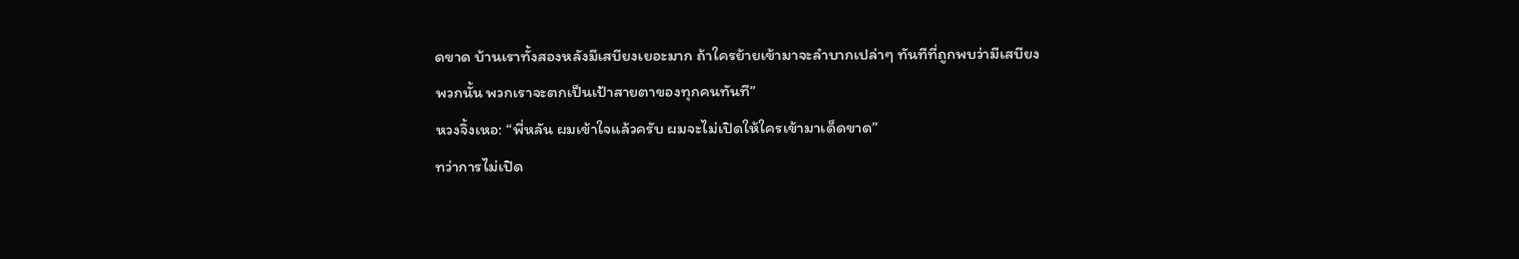ดขาด บ้านเราทั้งสองหลังมีเสบียงเยอะมาก ถ้าใครย้ายเข้ามาจะลำบากเปล่าๆ ทันทีที่ถูกพบว่ามีเสบียงพวกนั้น พวกเราจะตกเป็นเป้าสายตาของทุกคนทันที”
หวงจิ้งเหอ: “พี่หลัน ผมเข้าใจแล้วครับ ผมจะไม่เปิดให้ใครเข้ามาเด็ดขาด”
ทว่าการไม่เปิด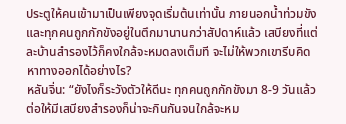ประตูให้คนเข้ามาเป็นเพียงจุดเริ่มต้นเท่านั้น ภายนอกน้ำท่วมขังและทุกคนถูกกักขังอยู่ในตึกมานานกว่าสัปดาห์แล้ว เสบียงที่แต่ละบ้านสำรองไว้ก็คงใกล้จะหมดลงเต็มที จะไม่ให้พวกเขารีบคิดหาทางออกได้อย่างไร?
หลันจิ่น: “ยังไงก็ระวังตัวให้ดีนะ ทุกคนถูกกักขังมา 8-9 วันแล้ว ต่อให้มีเสบียงสำรองก็น่าจะกินกันจนใกล้จะหม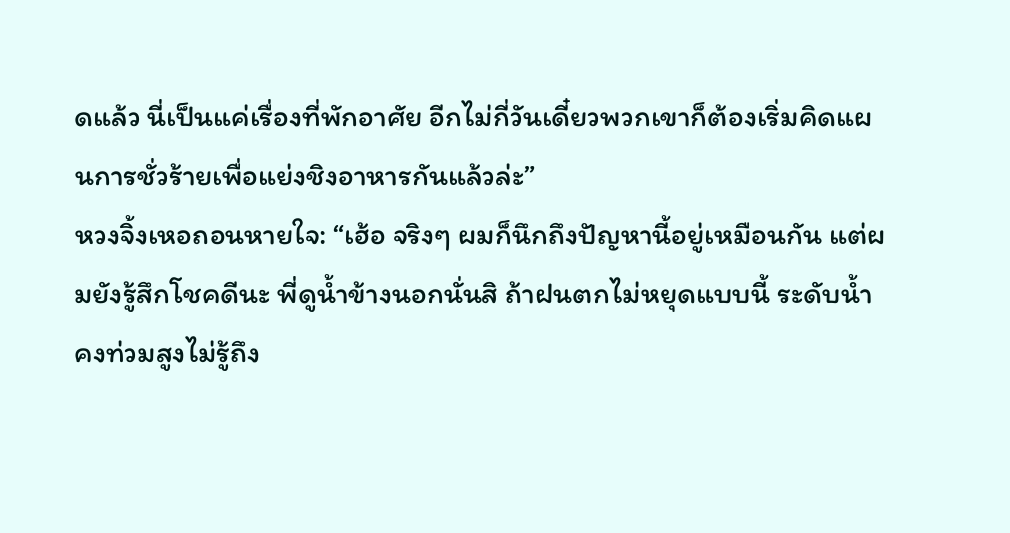ดแล้ว นี่เป็นแค่เรื่องที่พักอาศัย อีกไม่กี่วันเดี๋ยวพวกเขาก็ต้องเริ่มคิดแผนการชั่วร้ายเพื่อแย่งชิงอาหารกันแล้วล่ะ”
หวงจิ้งเหอถอนหายใจ: “เฮ้อ จริงๆ ผมก็นึกถึงปัญหานี้อยู่เหมือนกัน แต่ผมยังรู้สึกโชคดีนะ พี่ดูน้ำข้างนอกนั่นสิ ถ้าฝนตกไม่หยุดแบบนี้ ระดับน้ำคงท่วมสูงไม่รู้ถึง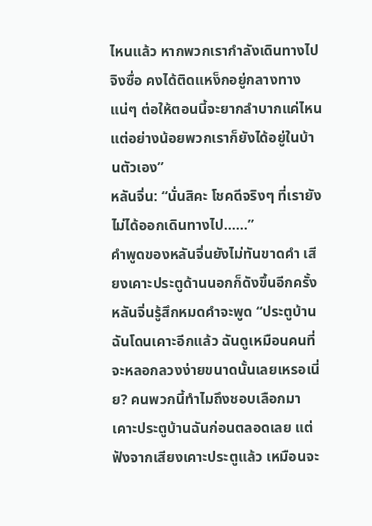ไหนแล้ว หากพวกเรากำลังเดินทางไปจิงซื่อ คงได้ติดแหง็กอยู่กลางทางแน่ๆ ต่อให้ตอนนี้จะยากลำบากแค่ไหน แต่อย่างน้อยพวกเราก็ยังได้อยู่ในบ้านตัวเอง”
หลันจิ่น: “นั่นสิคะ โชคดีจริงๆ ที่เรายังไม่ได้ออกเดินทางไป……”
คำพูดของหลันจิ่นยังไม่ทันขาดคำ เสียงเคาะประตูด้านนอกก็ดังขึ้นอีกครั้ง หลันจิ่นรู้สึกหมดคำจะพูด “ประตูบ้านฉันโดนเคาะอีกแล้ว ฉันดูเหมือนคนที่จะหลอกลวงง่ายขนาดนั้นเลยเหรอเนี่ย? คนพวกนี้ทำไมถึงชอบเลือกมาเคาะประตูบ้านฉันก่อนตลอดเลย แต่ฟังจากเสียงเคาะประตูแล้ว เหมือนจะ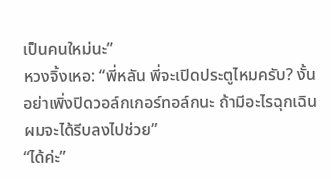เป็นคนใหม่นะ”
หวงจิ้งเหอ: “พี่หลัน พี่จะเปิดประตูไหมครับ? งั้นอย่าเพิ่งปิดวอล์กเกอร์ทอล์กนะ ถ้ามีอะไรฉุกเฉินผมจะได้รีบลงไปช่วย”
“ได้ค่ะ”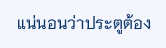แน่นอนว่าประตูต้อง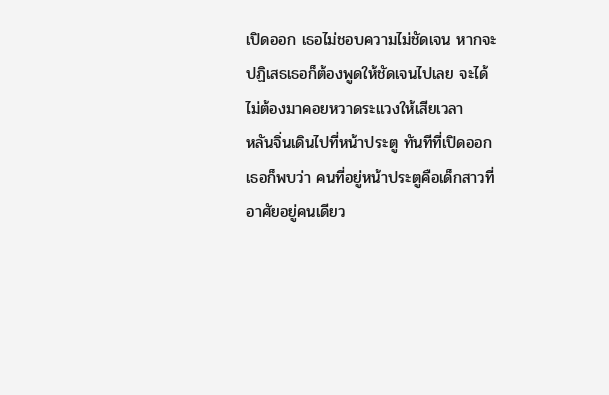เปิดออก เธอไม่ชอบความไม่ชัดเจน หากจะปฏิเสธเธอก็ต้องพูดให้ชัดเจนไปเลย จะได้ไม่ต้องมาคอยหวาดระแวงให้เสียเวลา
หลันจิ่นเดินไปที่หน้าประตู ทันทีที่เปิดออกเธอก็พบว่า คนที่อยู่หน้าประตูคือเด็กสาวที่อาศัยอยู่คนเดียว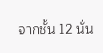จากชั้น 12 นั่น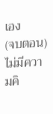เอง
(จบตอน)
ไม่มีความคิ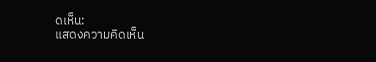ดเห็น:
แสดงความคิดเห็น